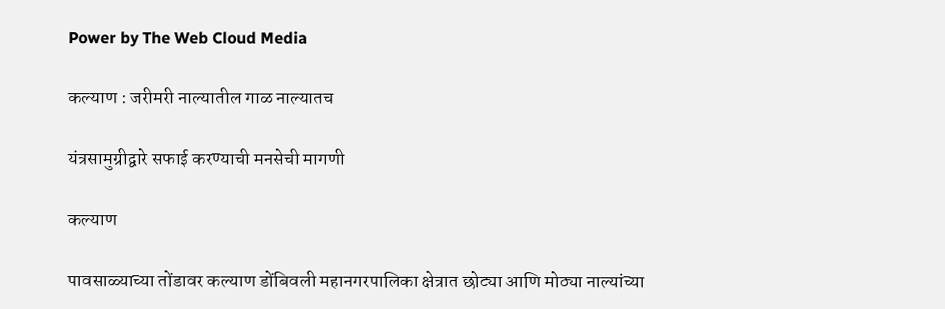Power by The Web Cloud Media

कल्याण : जरीमरी नाल्यातील गाळ नाल्यातच

यंत्रसामुग्रीद्वारे सफाई करण्याची मनसेची मागणी

कल्याण

पावसाळ्याच्या तोंडावर कल्याण डोंबिवली महानगरपालिका क्षेत्रात छोट्या आणि मोठ्या नाल्यांच्या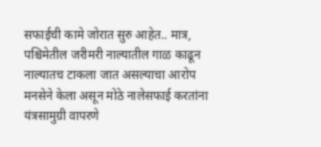सफाईची कामे जोरात सुरु आहेत.. मात्र, पश्चिमेतील जरीमरी नाल्यातील गाळ काढून नाल्यातच टाकला जात असल्याचा आरोप मनसेने केला असून मोठे नालेसफाई करतांना यंत्रसामुग्री वापरणे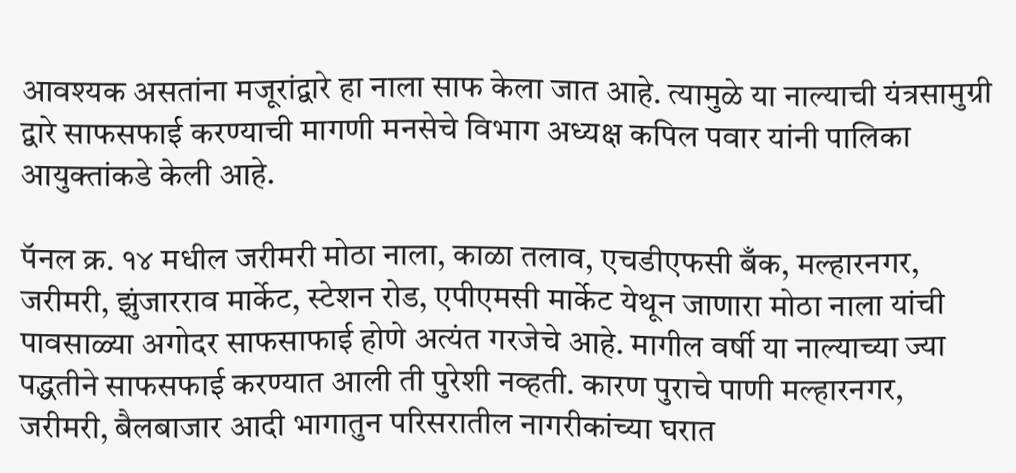आवश्यक असतांना मजूरांद्वारे हा नाला साफ केला जात आहे. त्यामुळे या नाल्याची यंत्रसामुग्री द्वारे साफसफाई करण्याची मागणी मनसेचे विभाग अध्यक्ष कपिल पवार यांनी पालिका आयुक्तांकडे केली आहे.

पॅनल क्र. १४ मधील जरीमरी मोठा नाला, काळा तलाव, एचडीएफसी बँक, मल्हारनगर, जरीमरी, झुंजारराव मार्केट, स्टेशन रोड, एपीएमसी मार्केट येथून जाणारा मोठा नाला यांची पावसाळ्या अगोदर साफसाफाई होणे अत्यंत गरजेचे आहे. मागील वर्षी या नाल्याच्या ज्या पद्धतीने साफसफाई करण्यात आली ती पुरेशी नव्हती. कारण पुराचे पाणी मल्हारनगर, जरीमरी, बैलबाजार आदी भागातुन परिसरातील नागरीकांच्या घरात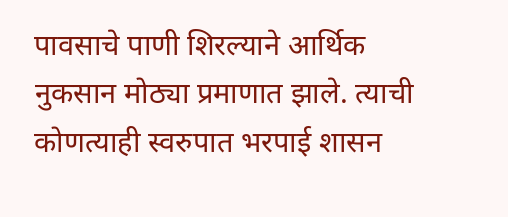पावसाचे पाणी शिरल्याने आर्थिक नुकसान मोठ्या प्रमाणात झाले. त्याची कोणत्याही स्वरुपात भरपाई शासन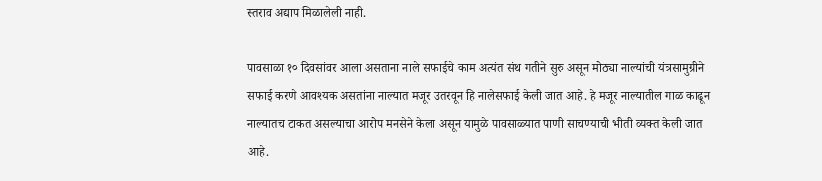स्तराव अद्याप मिळालेली नाही.

पावसाळा १० दिवसांवर आला असताना नाले सफाईचे काम अत्यंत संथ गतीने सुरु असून मोठ्या नाल्यांची यंत्रसामुग्रीने सफाई करणे आवश्यक असतांना नाल्यात मजूर उतरवून हि नालेसफाई केली जात आहे. हे मजूर नाल्यातील गाळ काढून नाल्यातच टाकत असल्याचा आरोप मनसेने केला असून यामुळे पावसाळ्यात पाणी साचण्याची भीती व्यक्त केली जात आहे.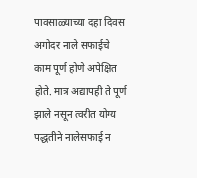पावसाळ्याच्या दहा दिवस अगोदर नाले सफाईचे काम पूर्ण होणे अपेक्षित होते. मात्र अद्यापही ते पूर्ण झाले नसून त्वरीत योग्य पद्धतीने नालेसफाई न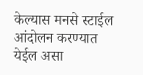केल्यास मनसे स्टाईल आंदोलन करण्यात येईल असा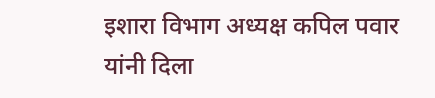इशारा विभाग अध्यक्ष कपिल पवार यांनी दिला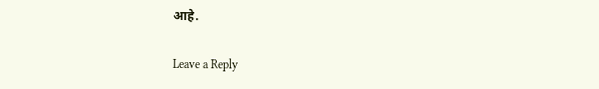आहे.

Leave a Reply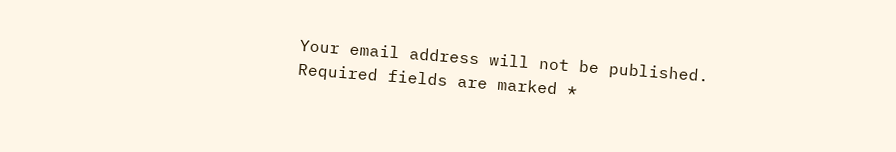Your email address will not be published. Required fields are marked *